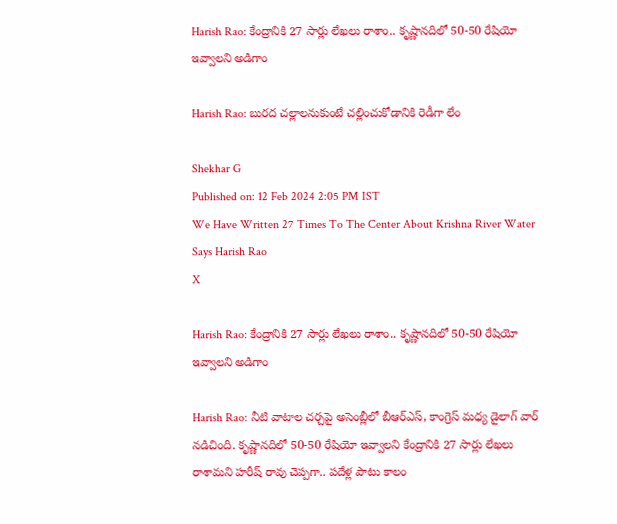Harish Rao: కేంద్రానికి 27 సార్లు లేఖలు రాశాం.. కృష్ణానదిలో 50-50 రేషియో ఇవ్వాలని అడిగాం

Harish Rao: బురద చల్లాలనుకుంటే చల్లించుకోడానికి రెడీగా లేం

Shekhar G
Published on: 12 Feb 2024 2:05 PM IST
We Have Written 27 Times To The Center About Krishna River Water Says Harish Rao
X

Harish Rao: కేంద్రానికి 27 సార్లు లేఖలు రాశాం.. కృష్ణానదిలో 50-50 రేషియో ఇవ్వాలని అడిగాం

Harish Rao: నీటి వాటాల చర్చపై అసెంబ్లీలో బీఆర్ఎస్, కాంగ్రెస్‌ మధ్య డైలాగ్ వార్ నడిచింది. కృష్ణానదిలో 50-50 రేషియో ఇవ్వాలని కేంద్రానికి 27 సార్లు లేఖలు రాశామని హరీష్ రావు చెప్పగా.. పదేళ్ల పాటు కాలం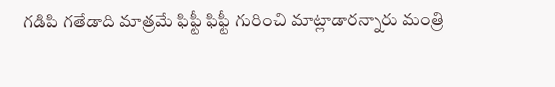గడిపి గతేడాది మాత్రమే ఫిఫ్టీ ఫిఫ్టీ గురించి మాట్లాడారన్నారు మంత్రి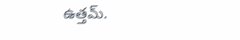ఉత్తమ్‌.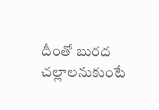దీంతో బురద చల్లాలనుకుంటే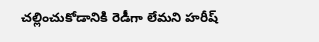చల్లించుకోడానికి రెడీగా లేమని హరీష్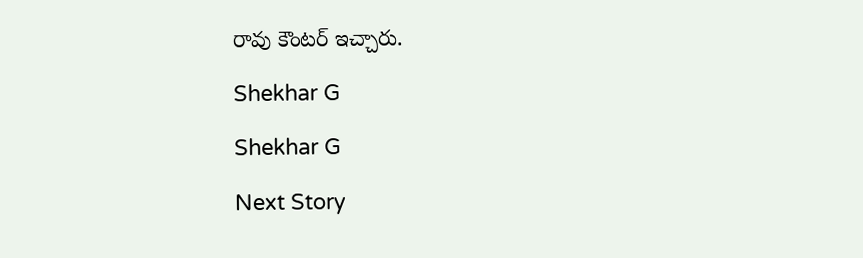రావు కౌంటర్ ఇచ్చారు.

Shekhar G

Shekhar G

Next Story